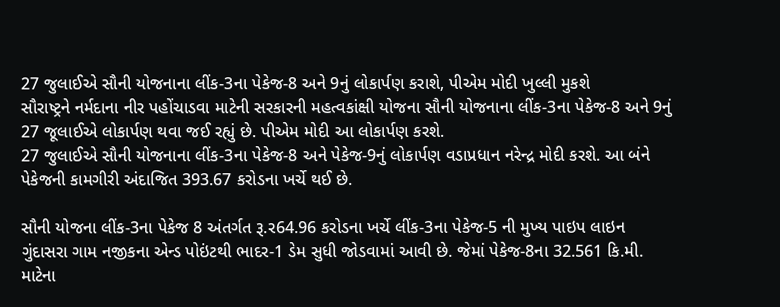27 જુલાઈએ સૌની યોજનાના લીંક-3ના પેકેજ-8 અને 9નું લોકાર્પણ કરાશે, પીએમ મોદી ખુલ્લી મુકશે
સૌરાષ્ટ્રને નર્મદાના નીર પહોંચાડવા માટેની સરકારની મહત્વકાંક્ષી યોજના સૌની યોજનાના લીંક-3ના પેકેજ-8 અને 9નું 27 જૂલાઈએ લોકાર્પણ થવા જઈ રહ્યું છે. પીએમ મોદી આ લોકાર્પણ કરશે.
27 જુલાઈએ સૌની યોજનાના લીંક-3ના પેકેજ-8 અને પેકેજ-9નું લોકાર્પણ વડાપ્રધાન નરેન્દ્ર મોદી કરશે. આ બંને પેકેજની કામગીરી અંદાજિત 393.67 કરોડના ખર્ચે થઈ છે.

સૌની યોજના લીંક-3ના પેકેજ 8 અંતર્ગત રૂ.ર64.96 કરોડના ખર્ચે લીંક-3ના પેકેજ-5 ની મુખ્ય પાઇપ લાઇન ગુંદાસરા ગામ નજીકના એન્ડ પોઇંટથી ભાદર-1 ડેમ સુધી જોડવામાં આવી છે. જેમાં પેકેજ-8ના 32.561 કિ.મી. માટેના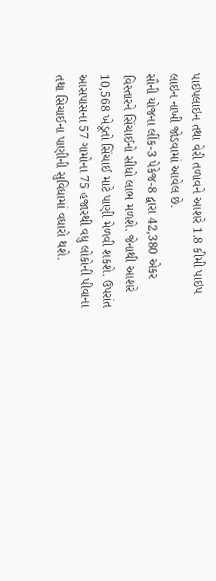પાઇપલાઇન તથા વેરી તળાવને આશરે 1.8 કીમી પાઇપ લાઇન નાખી જોડવામાં આવેલ છે.
સૌની યોજના લીંક-3 પેકેજ-8 દ્વારા 42,380 એકર વિસ્તારને સિંચાઈનો સીધો લાભ મળશે. જેનાથી આશરે 10,568 ખેડૂતો સિંચાઈ માટે પાણી મેળવી શકશે. ઉપરાંત આસપાસના 57 ગામોના 75 હજારથી વધુ લોકોની પીવાના તથા સિચાઈના પાણીની સુવિધામાં વધારો થશે.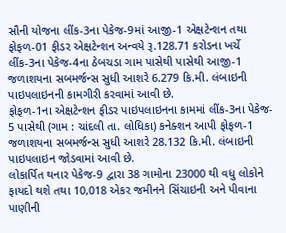સૌની યોજના લીંક-3ના પેકેજ-9માં આજી-1 એક્ષટેન્શન તથા ફોફળ-01 ફીડર એક્ષટેન્શન અન્વયે રૂ.128.71 કરોડના ખર્ચે લીંક-3ના પેકેજ-4ના ઠેબચડા ગામ પાસેથી પાસેથી આજી-1 જળાશયના સબમર્જન્સ સુધી આશરે 6.279 કિ.મી. લંબાઇની પાઇપલાઇનની કામગીરી કરવામાં આવી છે.
ફોફળ-1ના એક્ષટેન્શન ફીડર પાઇપલાઇનના કામમાં લીંક-3ના પેકેજ- 5 પાસેથી (ગામ : ચાંદલી તા. લોધિકા) કનેક્શન આપી ફોફળ-1 જળાશયના સબમર્જન્સ સુધી આશરે 28.132 કિ.મી. લંબાઇની પાઇપલાઇન જોડવામાં આવી છે.
લોકાર્પિત થનાર પેકેજ-9 દ્વારા 38 ગામોના 23000 થી વધુ લોકોને ફાયદો થશે તથા 10,018 એકર જમીનને સિંચાઇની અને પીવાના પાણીની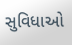સુવિધાઓ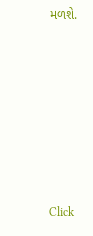મળશે.












Click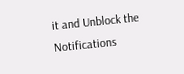it and Unblock the Notifications